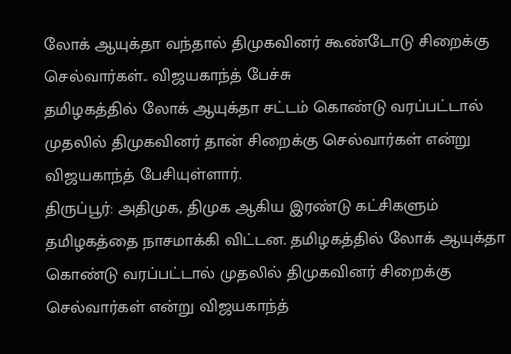லோக் ஆயுக்தா வந்தால் திமுகவினர் கூண்டோடு சிறைக்கு செல்வார்கள்.. விஜயகாந்த் பேச்சு
தமிழகத்தில் லோக் ஆயுக்தா சட்டம் கொண்டு வரப்பட்டால் முதலில் திமுகவினர் தான் சிறைக்கு செல்வார்கள் என்று விஜயகாந்த் பேசியுள்ளார்.
திருப்பூர்: அதிமுக, திமுக ஆகிய இரண்டு கட்சிகளும் தமிழகத்தை நாசமாக்கி விட்டன. தமிழகத்தில் லோக் ஆயுக்தா கொண்டு வரப்பட்டால் முதலில் திமுகவினர் சிறைக்கு செல்வார்கள் என்று விஜயகாந்த்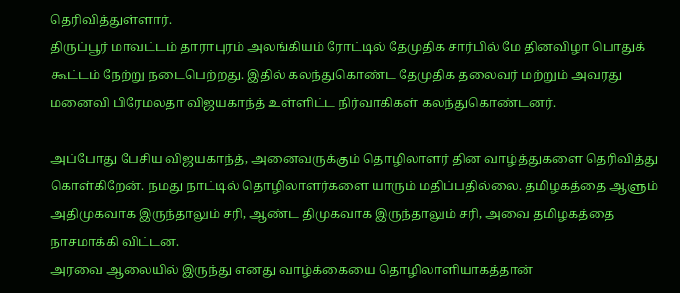தெரிவித்துள்ளார்.
திருப்பூர் மாவட்டம் தாராபுரம் அலங்கியம் ரோட்டில் தேமுதிக சார்பில் மே தினவிழா பொதுக் கூட்டம் நேற்று நடைபெற்றது. இதில் கலந்துகொண்ட தேமுதிக தலைவர் மற்றும் அவரது மனைவி பிரேமலதா விஜயகாந்த் உள்ளிட்ட நிர்வாகிகள் கலந்துகொண்டனர்.

அப்போது பேசிய விஜயகாந்த், அனைவருக்கும் தொழிலாளர் தின வாழ்த்துகளை தெரிவித்து கொள்கிறேன். நமது நாட்டில் தொழிலாளர்களை யாரும் மதிப்பதில்லை. தமிழகத்தை ஆளும் அதிமுகவாக இருந்தாலும் சரி, ஆண்ட திமுகவாக இருந்தாலும் சரி, அவை தமிழகத்தை நாசமாக்கி விட்டன.
அரவை ஆலையில் இருந்து எனது வாழ்க்கையை தொழிலாளியாகத்தான்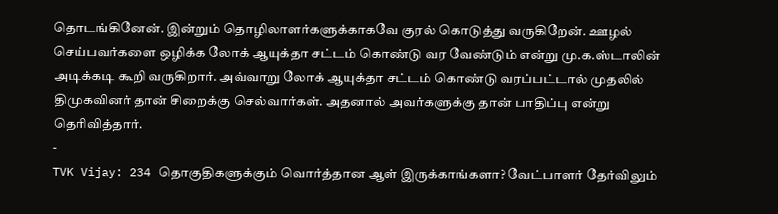தொடங்கினேன். இன்றும் தொழிலாளர்களுக்காகவே குரல் கொடுத்து வருகிறேன். ஊழல் செய்பவர்களை ஒழிக்க லோக் ஆயுக்தா சட்டம் கொண்டு வர வேண்டும் என்று மு.க.ஸ்டாலின் அடிக்கடி கூறி வருகிறார். அவ்வாறு லோக் ஆயுக்தா சட்டம் கொண்டு வரப்பட்டால் முதலில் திமுகவினர் தான் சிறைக்கு செல்வார்கள். அதனால் அவர்களுக்கு தான் பாதிப்பு என்று தெரிவித்தார்.
-
TVK Vijay: 234 தொகுதிகளுக்கும் வொர்த்தான ஆள் இருக்காங்களா? வேட்பாளர் தேர்விலும்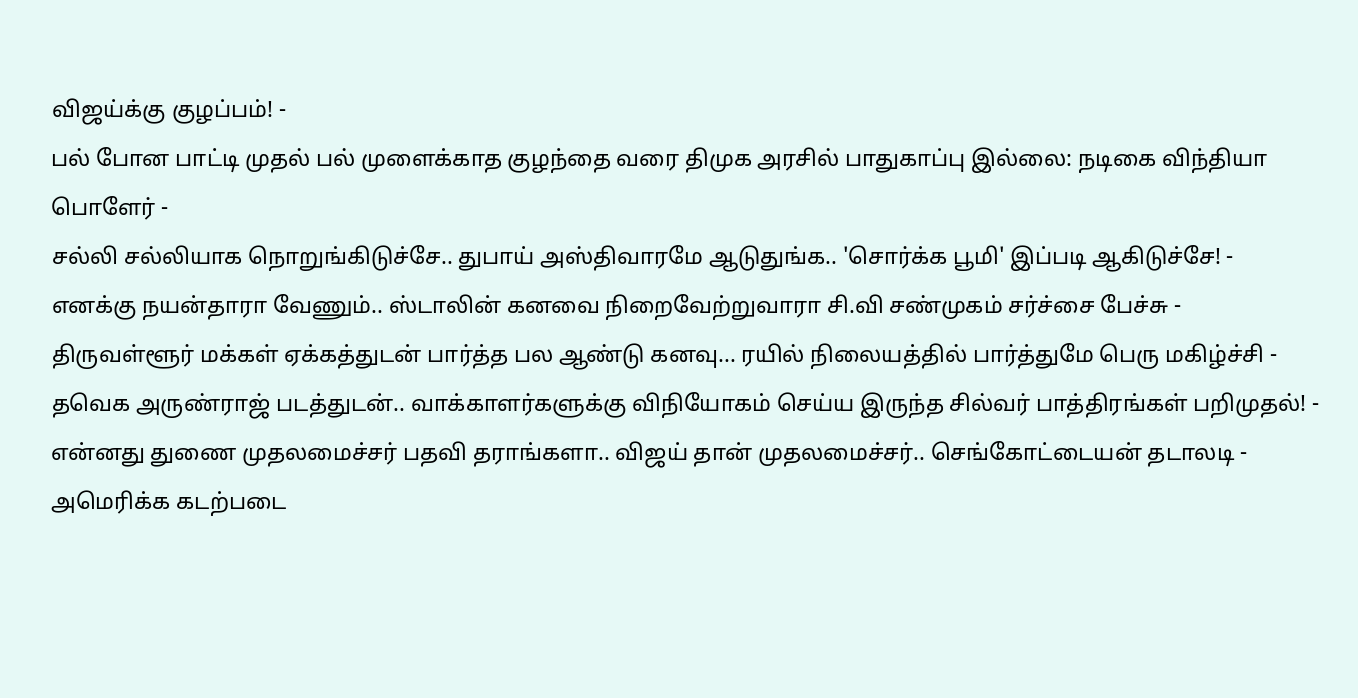விஜய்க்கு குழப்பம்! -
பல் போன பாட்டி முதல் பல் முளைக்காத குழந்தை வரை திமுக அரசில் பாதுகாப்பு இல்லை: நடிகை விந்தியா பொளேர் -
சல்லி சல்லியாக நொறுங்கிடுச்சே.. துபாய் அஸ்திவாரமே ஆடுதுங்க.. 'சொர்க்க பூமி' இப்படி ஆகிடுச்சே! -
எனக்கு நயன்தாரா வேணும்.. ஸ்டாலின் கனவை நிறைவேற்றுவாரா சி.வி சண்முகம் சர்ச்சை பேச்சு -
திருவள்ளூர் மக்கள் ஏக்கத்துடன் பார்த்த பல ஆண்டு கனவு... ரயில் நிலையத்தில் பார்த்துமே பெரு மகிழ்ச்சி -
தவெக அருண்ராஜ் படத்துடன்.. வாக்காளர்களுக்கு விநியோகம் செய்ய இருந்த சில்வர் பாத்திரங்கள் பறிமுதல்! -
என்னது துணை முதலமைச்சர் பதவி தராங்களா.. விஜய் தான் முதலமைச்சர்.. செங்கோட்டையன் தடாலடி -
அமெரிக்க கடற்படை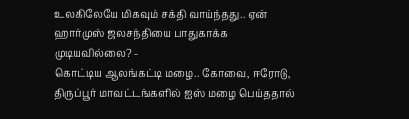உலகிலேயே மிகவும் சக்தி வாய்ந்தது.. ஏன் ஹார்முஸ் ஜலசந்தியை பாதுகாக்க முடியவில்லை? -
கொட்டிய ஆலங்கட்டி மழை.. கோவை, ஈரோடு, திருப்பூர் மாவட்டங்களில் ஐஸ் மழை பெய்ததால்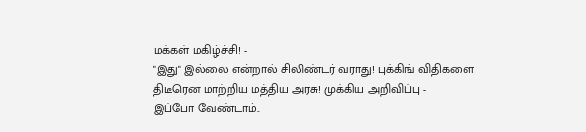மக்கள் மகிழ்ச்சி! -
"இது" இல்லை என்றால் சிலிண்டர் வராது! புக்கிங் விதிகளை திடீரென மாற்றிய மத்திய அரசு! முக்கிய அறிவிப்பு -
இப்போ வேண்டாம்..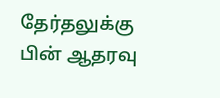தேர்தலுக்கு பின் ஆதரவு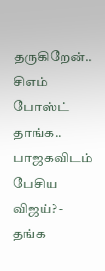தருகிறேன்.. சிஎம் போஸ்ட் தாங்க.. பாஜகவிடம் பேசிய விஜய்? -
தங்க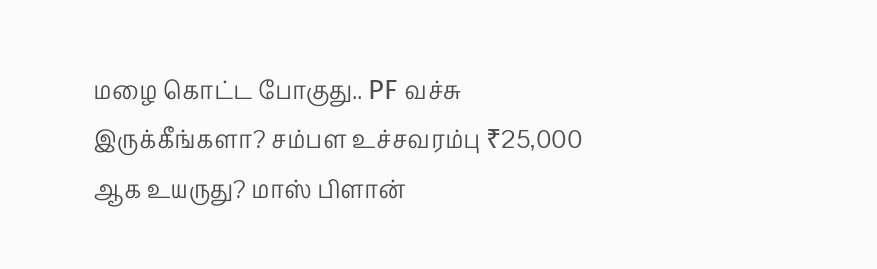மழை கொட்ட போகுது.. PF வச்சு இருக்கீங்களா? சம்பள உச்சவரம்பு ₹25,000 ஆக உயருது? மாஸ் பிளான்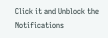Click it and Unblock the Notifications